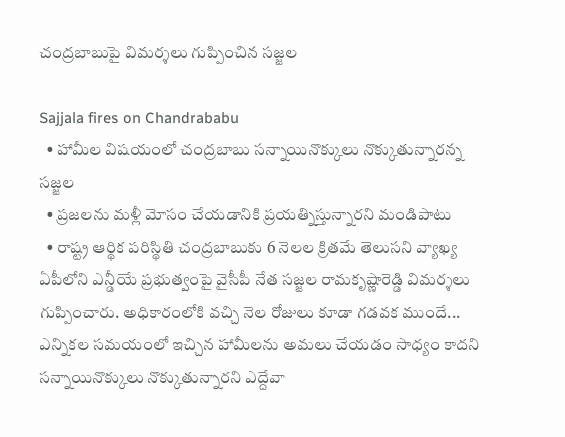చంద్రబాబుపై విమర్శలు గుప్పించిన సజ్జల

Sajjala fires on Chandrababu
  • హామీల విషయంలో చంద్రబాబు సన్నాయినొక్కులు నొక్కుతున్నారన్న సజ్జల
  • ప్రజలను మళ్లీ మోసం చేయడానికి ప్రయత్నిస్తున్నారని మండిపాటు
  • రాష్ట్ర ఆర్థిక పరిస్థితి చంద్రబాబుకు 6 నెలల క్రితమే తెలుసని వ్యాఖ్య
ఏపీలోని ఎన్డీయే ప్రభుత్వంపై వైసీపీ నేత సజ్జల రామకృష్ణారెడ్డి విమర్శలు గుప్పించారు. అధికారంలోకి వచ్చి నెల రోజులు కూడా గడవక ముందే... ఎన్నికల సమయంలో ఇచ్చిన హామీలను అమలు చేయడం సాధ్యం కాదని సన్నాయినొక్కులు నొక్కుతున్నారని ఎద్దేవా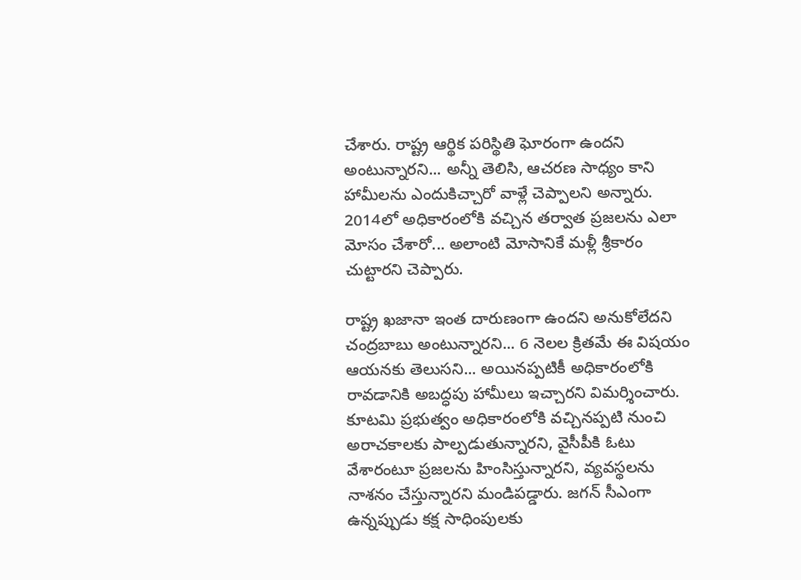చేశారు. రాష్ట్ర ఆర్థిక పరిస్థితి ఘోరంగా ఉందని అంటున్నారని... అన్నీ తెలిసి, ఆచరణ సాధ్యం కాని హామీలను ఎందుకిచ్చారో వాళ్లే చెప్పాలని అన్నారు. 2014లో అధికారంలోకి వచ్చిన తర్వాత ప్రజలను ఎలా మోసం చేశారో... అలాంటి మోసానికే మళ్లీ శ్రీకారం చుట్టారని చెప్పారు.

రాష్ట్ర ఖజానా ఇంత దారుణంగా ఉందని అనుకోలేదని చంద్రబాబు అంటున్నారని... 6 నెలల క్రితమే ఈ విషయం ఆయనకు తెలుసని... అయినప్పటికీ అధికారంలోకి రావడానికి అబద్ధపు హామీలు ఇచ్చారని విమర్శించారు. కూటమి ప్రభుత్వం అధికారంలోకి వచ్చినప్పటి నుంచి అరాచకాలకు పాల్పడుతున్నారని, వైసీపీకి ఓటు వేశారంటూ ప్రజలను హింసిస్తున్నారని, వ్యవస్థలను నాశనం చేస్తున్నారని మండిపడ్డారు. జగన్ సీఎంగా ఉన్నప్పుడు కక్ష సాధింపులకు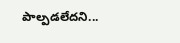పాల్పడలేదని...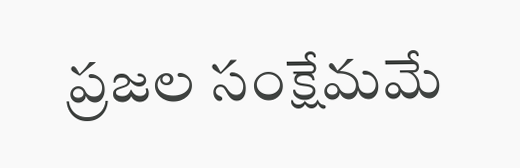ప్రజల సంక్షేమమే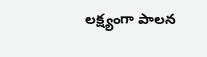లక్ష్యంగా పాలన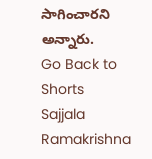సాగించారని అన్నారు.
Go Back to Shorts
Sajjala Ramakrishna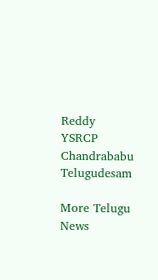Reddy
YSRCP
Chandrababu
Telugudesam

More Telugu News